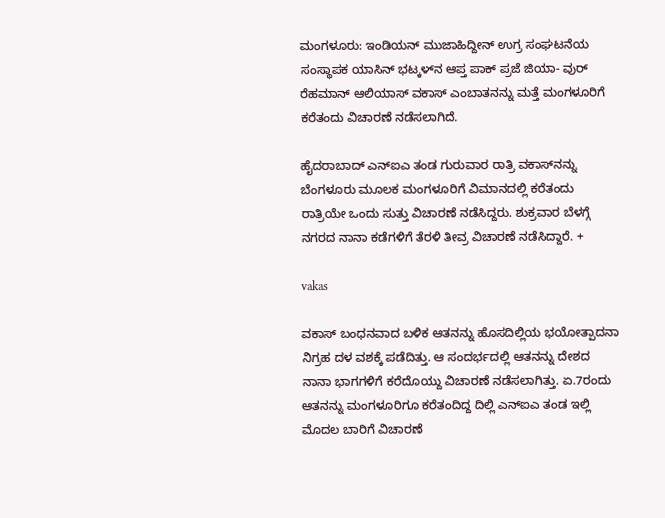ಮಂಗಳೂರು: ಇಂಡಿಯನ್ ಮುಜಾಹಿದ್ದೀನ್ ಉಗ್ರ ಸಂಘಟನೆಯ ಸಂಸ್ಥಾಪಕ ಯಾಸಿನ್ ಭಟ್ಕಳ್‌ನ ಆಪ್ತ ಪಾಕ್ ಪ್ರಜೆ ಜಿಯಾ- ವುರ್ ರೆಹಮಾನ್ ಆಲಿಯಾಸ್ ವಕಾಸ್ ಎಂಬಾತನನ್ನು ಮತ್ತೆ ಮಂಗಳೂರಿಗೆ ಕರೆತಂದು ವಿಚಾರಣೆ ನಡೆಸಲಾಗಿದೆ.

ಹೈದರಾಬಾದ್ ಎನ್‌ಐಎ ತಂಡ ಗುರುವಾರ ರಾತ್ರಿ ವಕಾಸ್‌ನನ್ನು ಬೆಂಗಳೂರು ಮೂಲಕ ಮಂಗಳೂರಿಗೆ ವಿಮಾನದಲ್ಲಿ ಕರೆತಂದು ರಾತ್ರಿಯೇ ಒಂದು ಸುತ್ತು ವಿಚಾರಣೆ ನಡೆಸಿದ್ದರು. ಶುಕ್ರವಾರ ಬೆಳಗ್ಗೆ ನಗರದ ನಾನಾ ಕಡೆಗಳಿಗೆ ತೆರಳಿ ತೀವ್ರ ವಿಚಾರಣೆ ನಡೆಸಿದ್ದಾರೆ. +

vakas

ವಕಾಸ್ ಬಂಧನವಾದ ಬಳಿಕ ಆತನನ್ನು ಹೊಸದಿಲ್ಲಿಯ ಭಯೋತ್ಪಾದನಾ ನಿಗ್ರಹ ದಳ ವಶಕ್ಕೆ ಪಡೆದಿತ್ತು. ಆ ಸಂದರ್ಭದಲ್ಲಿ ಆತನನ್ನು ದೇಶದ ನಾನಾ ಭಾಗಗಳಿಗೆ ಕರೆದೊಯ್ದು ವಿಚಾರಣೆ ನಡೆಸಲಾಗಿತ್ತು. ಏ.7ರಂದು ಆತನನ್ನು ಮಂಗಳೂರಿಗೂ ಕರೆತಂದಿದ್ದ ದಿಲ್ಲಿ ಎನ್‌ಐಎ ತಂಡ ಇಲ್ಲಿ ಮೊದಲ ಬಾರಿಗೆ ವಿಚಾರಣೆ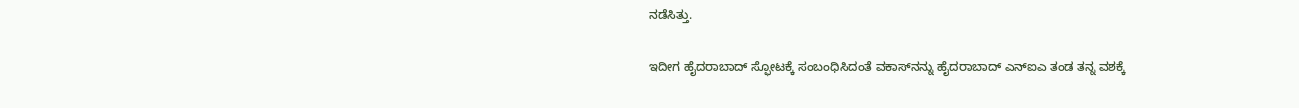ನಡೆಸಿತ್ತು.

ಇದೀಗ ಹೈದರಾಬಾದ್ ಸ್ಫೋಟಕ್ಕೆ ಸಂಬಂಧಿಸಿದಂತೆ ವಕಾಸ್‌ನನ್ನು ಹೈದರಾಬಾದ್ ಎನ್‌ಐಎ ತಂಡ ತನ್ನ ವಶಕ್ಕೆ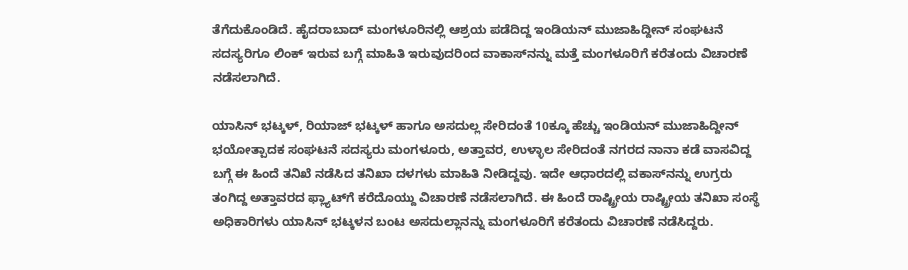ತೆಗೆದುಕೊಂಡಿದೆ. ಹೈದರಾಬಾದ್ ಮಂಗಳೂರಿನಲ್ಲಿ ಆಶ್ರಯ ಪಡೆದಿದ್ದ ಇಂಡಿಯನ್ ಮುಜಾಹಿದ್ದೀನ್ ಸಂಘಟನೆ ಸದಸ್ಯರಿಗೂ ಲಿಂಕ್ ಇರುವ ಬಗ್ಗೆ ಮಾಹಿತಿ ಇರುವುದರಿಂದ ವಾಕಾಸ್‌ನನ್ನು ಮತ್ತೆ ಮಂಗಳೂರಿಗೆ ಕರೆತಂದು ವಿಚಾರಣೆ ನಡೆಸಲಾಗಿದೆ.

ಯಾಸಿನ್ ಭಟ್ಕಳ್, ರಿಯಾಜ್ ಭಟ್ಕಳ್ ಹಾಗೂ ಅಸದುಲ್ಲ ಸೇರಿದಂತೆ 10ಕ್ಕೂ ಹೆಚ್ಚು ಇಂಡಿಯನ್ ಮುಜಾಹಿದ್ದೀನ್ ಭಯೋತ್ಪಾದಕ ಸಂಘಟನೆ ಸದಸ್ಯರು ಮಂಗಳೂರು, ಅತ್ತಾವರ, ಉಳ್ಳಾಲ ಸೇರಿದಂತೆ ನಗರದ ನಾನಾ ಕಡೆ ವಾಸವಿದ್ದ ಬಗ್ಗೆ ಈ ಹಿಂದೆ ತನಿಖೆ ನಡೆಸಿದ ತನಿಖಾ ದಳಗಳು ಮಾಹಿತಿ ನೀಡಿದ್ದವು. ಇದೇ ಆಧಾರದಲ್ಲಿ ವಕಾಸ್‌ನನ್ನು ಉಗ್ರರು ತಂಗಿದ್ದ ಅತ್ತಾವರದ ಫ್ಲ್ಯಾಟ್‌ಗೆ ಕರೆದೊಯ್ದು ವಿಚಾರಣೆ ನಡೆಸಲಾಗಿದೆ. ಈ ಹಿಂದೆ ರಾಷ್ಟ್ರೀಯ ರಾಷ್ಟ್ರೀಯ ತನಿಖಾ ಸಂಸ್ಥೆ ಅಧಿಕಾರಿಗಳು ಯಾಸಿನ್ ಭಟ್ಕಳನ ಬಂಟ ಅಸದುಲ್ಲಾನನ್ನು ಮಂಗಳೂರಿಗೆ ಕರೆತಂದು ವಿಚಾರಣೆ ನಡೆಸಿದ್ದರು.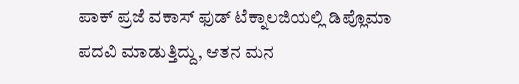ಪಾಕ್ ಪ್ರಜೆ ವಕಾಸ್ ಫುಡ್ ಟೆಕ್ನಾಲಜಿಯಲ್ಲಿ ಡಿಪ್ಲೊಮಾ ಪದವಿ ಮಾಡುತ್ತಿದ್ದು, ಆತನ ಮನ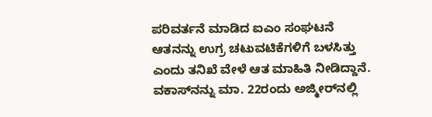ಪರಿವರ್ತನೆ ಮಾಡಿದ ಐಎಂ ಸಂಘಟನೆ ಆತನನ್ನು ಉಗ್ರ ಚಟುವಟಿಕೆಗಳಿಗೆ ಬಳಸಿತ್ತು ಎಂದು ತನಿಖೆ ವೇಳೆ ಆತ ಮಾಹಿತಿ ನೀಡಿದ್ದಾನೆ. ವಕಾಸ್‌ನನ್ನು ಮಾ. 22ರಂದು ಅಜ್ಮೀರ್‌ನಲ್ಲಿ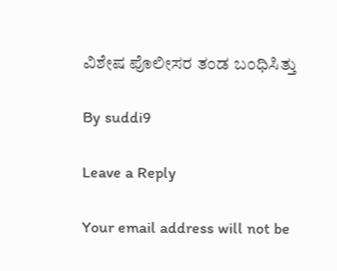ವಿಶೇಷ ಪೊಲೀಸರ ತಂಡ ಬಂಧಿಸಿತ್ತು

By suddi9

Leave a Reply

Your email address will not be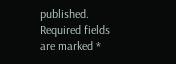published. Required fields are marked *